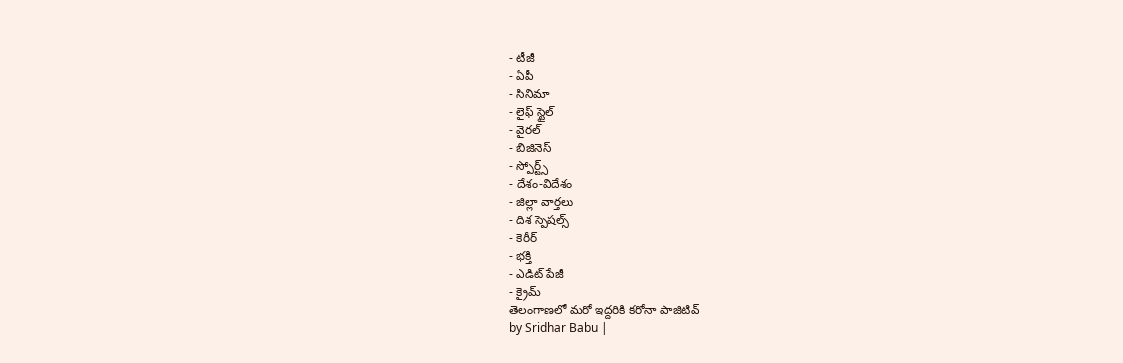- టీజీ
- ఏపీ
- సినిమా
- లైఫ్ స్టైల్
- వైరల్
- బిజినెస్
- స్పోర్ట్స్
- దేశం-విదేశం
- జిల్లా వార్తలు
- దిశ స్పెషల్స్
- కెరీర్
- భక్తి
- ఎడిట్ పేజీ
- క్రైమ్
తెలంగాణలో మరో ఇద్దరికి కరోనా పాజిటివ్
by Sridhar Babu |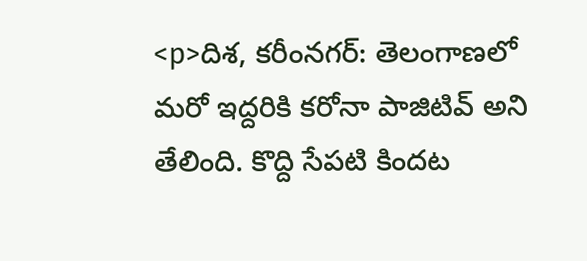<p>దిశ, కరీంనగర్: తెలంగాణలో మరో ఇద్దరికి కరోనా పాజిటివ్ అని తేలింది. కొద్ది సేపటి కిందట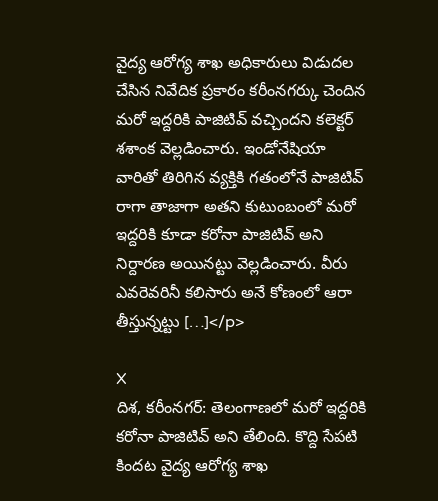వైద్య ఆరోగ్య శాఖ అధికారులు విడుదల చేసిన నివేదిక ప్రకారం కరీంనగర్కు చెందిన మరో ఇద్దరికి పాజిటివ్ వచ్చిందని కలెక్టర్ శశాంక వెల్లడించారు. ఇండోనేషియా వారితో తిరిగిన వ్యక్తికి గతంలోనే పాజిటివ్ రాగా తాజాగా అతని కుటుంబంలో మరో ఇద్దరికి కూడా కరోనా పాజిటివ్ అని నిర్దారణ అయినట్టు వెల్లడించారు. వీరు ఎవరెవరినీ కలిసారు అనే కోణంలో ఆరా తీస్తున్నట్టు […]</p>

X
దిశ, కరీంనగర్: తెలంగాణలో మరో ఇద్దరికి కరోనా పాజిటివ్ అని తేలింది. కొద్ది సేపటి కిందట వైద్య ఆరోగ్య శాఖ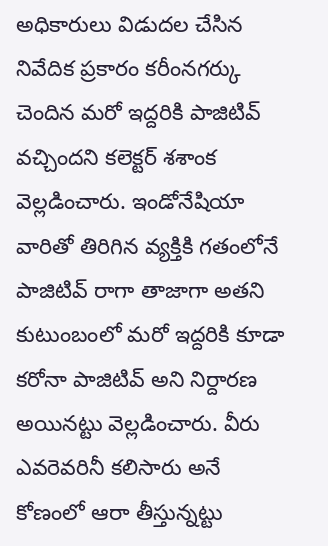అధికారులు విడుదల చేసిన నివేదిక ప్రకారం కరీంనగర్కు చెందిన మరో ఇద్దరికి పాజిటివ్ వచ్చిందని కలెక్టర్ శశాంక వెల్లడించారు. ఇండోనేషియా వారితో తిరిగిన వ్యక్తికి గతంలోనే పాజిటివ్ రాగా తాజాగా అతని కుటుంబంలో మరో ఇద్దరికి కూడా కరోనా పాజిటివ్ అని నిర్దారణ అయినట్టు వెల్లడించారు. వీరు ఎవరెవరినీ కలిసారు అనే కోణంలో ఆరా తీస్తున్నట్టు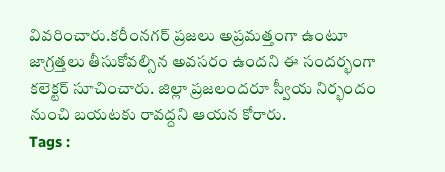వివరించారు.కరీంనగర్ ప్రజలు అప్రమత్తంగా ఉంటూ జాగ్రత్తలు తీసుకోవల్సిన అవసరం ఉందని ఈ సందర్భంగా కలెక్టర్ సూచించారు. జిల్లా ప్రజలందరూ స్వీయ నిర్భందం నుంచి బయటకు రావద్దని ఆయన కోరారు.
Tags :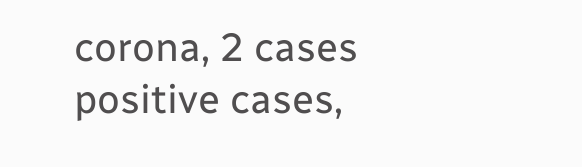corona, 2 cases positive cases,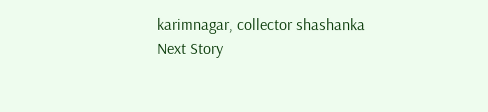karimnagar, collector shashanka
Next Story